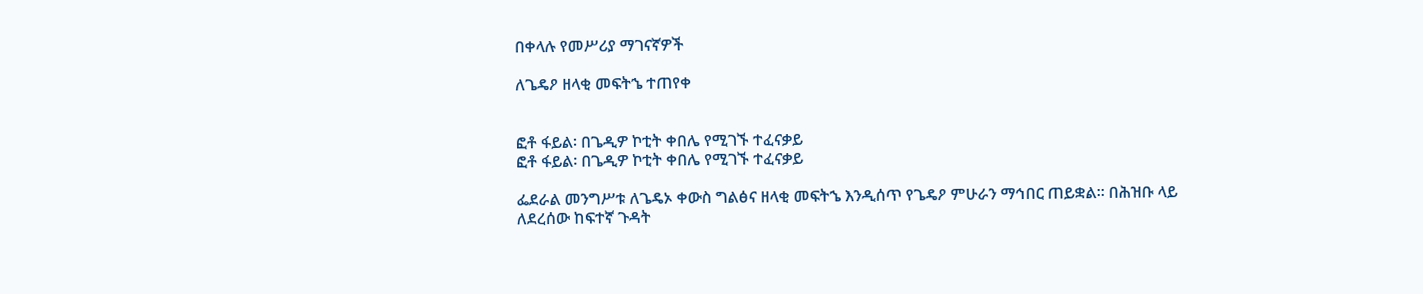በቀላሉ የመሥሪያ ማገናኛዎች

ለጌዴዖ ዘላቂ መፍትኄ ተጠየቀ


ፎቶ ፋይል፡ በጌዲዎ ኮቲት ቀበሌ የሚገኙ ተፈናቃይ
ፎቶ ፋይል፡ በጌዲዎ ኮቲት ቀበሌ የሚገኙ ተፈናቃይ

ፌደራል መንግሥቱ ለጌዴኦ ቀውስ ግልፅና ዘላቂ መፍትኄ እንዲሰጥ የጌዴዖ ምሁራን ማኅበር ጠይቋል። በሕዝቡ ላይ ለደረሰው ከፍተኛ ጉዳት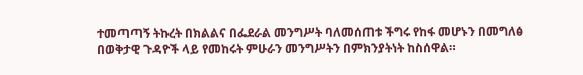ተመጣጣኝ ትኩረት በክልልና በፌደራል መንግሥት ባለመሰጠቱ ችግሩ የከፋ መሆኑን በመግለፅ በወቅታዊ ጉዳዮች ላይ የመከሩት ምሁራን መንግሥትን በምክንያትነት ከስሰዋል።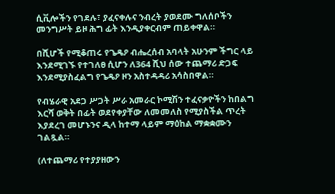ሲቪሎችን የገደሉ፣ ያፈናቀሉና ንብረት ያወደሙ ግለሰቦችን መንግሥት ይዞ ሕግ ፊት እንዲያቀርብም ጠይቀዋል።

በሺሆች የሚቆጠሩ የጌዴዖ ብሔረሰብ አባላት አሁንም ችግር ላይ እንደሚገኙ የተገለፀ ሲሆን ለ364 ሺህ ሰው ተጨማሪ ድጋፍ እንደሚያስፈልግ የጌዴዖ ዞን አስተዳዳሪ አሳስበዋል።

የብሄራዊ አደጋ ሥጋት ሥራ አመራር ኮሚሽን ተፈናቃዮችን ከበልግ እርሻ ወቅት በፊት ወደየቀያቸው ለመመለስ የሚያስችል ጥረት እያደረገ መሆኑንና ዲላ ከተማ ላይም ማዕከል ማቋቋሙን ገልጿል።

(ለተጨማሪ የተያያዘውን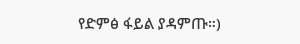የድምፅ ፋይል ያዳምጡ።)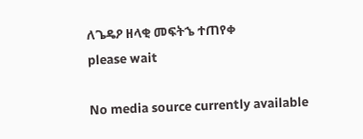ለጌዴዖ ዘላቂ መፍትኄ ተጠየቀ
please wait

No media source currently available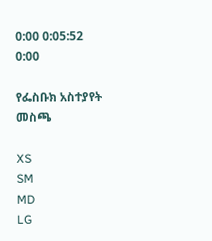0:00 0:05:52 0:00

የፌስቡክ አስተያየት መስጫ

XS
SM
MD
LG